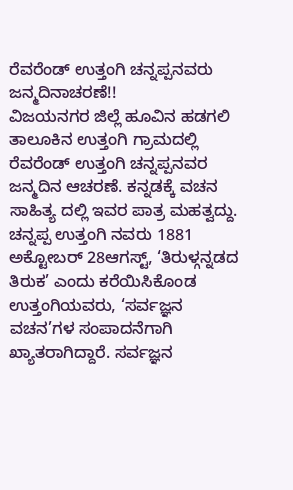ರೆವರೆಂಡ್ ಉತ್ತಂಗಿ ಚನ್ನಪ್ಪನವರು ಜನ್ಮದಿನಾಚರಣೆ!!
ವಿಜಯನಗರ ಜಿಲ್ಲೆ ಹೂವಿನ ಹಡಗಲಿ ತಾಲೂಕಿನ ಉತ್ತಂಗಿ ಗ್ರಾಮದಲ್ಲಿ ರೆವರೆಂಡ್ ಉತ್ತಂಗಿ ಚನ್ನಪ್ಪನವರ ಜನ್ಮದಿನ ಆಚರಣೆ. ಕನ್ನಡಕ್ಕೆ ವಚನ ಸಾಹಿತ್ಯ ದಲ್ಲಿ ಇವರ ಪಾತ್ರ ಮಹತ್ವದ್ದು.
ಚನ್ನಪ್ಪ ಉತ್ತಂಗಿ ನವರು 1881 ಅಕ್ಟೋಬರ್ 28ಆಗಸ್ಟ್, ‘ತಿರುಳ್ಗನ್ನಡದ ತಿರುಕ’ ಎಂದು ಕರೆಯಿಸಿಕೊಂಡ ಉತ್ತಂಗಿಯವರು, ‘ಸರ್ವಜ್ಞನ ವಚನ’ಗಳ ಸಂಪಾದನೆಗಾಗಿ ಖ್ಯಾತರಾಗಿದ್ದಾರೆ. ಸರ್ವಜ್ಞನ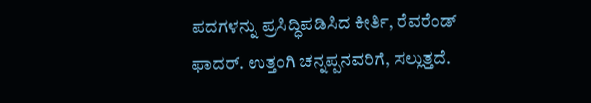ಪದಗಳನ್ನು ಪ್ರಸಿದ್ಧಿಪಡಿಸಿದ ಕೀರ್ತಿ, ರೆವರೆಂಡ್ ಫಾದರ್. ಉತ್ತಂಗಿ ಚನ್ನಪ್ಪನವರಿಗೆ, ಸಲ್ಲುತ್ತದೆ.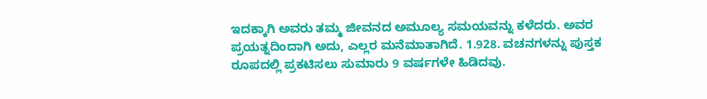ಇದಕ್ಕಾಗಿ ಅವರು ತಮ್ಮ ಜೀವನದ ಅಮೂಲ್ಯ ಸಮಯವನ್ನು ಕಳೆದರು. ಅವರ ಪ್ರಯತ್ನದಿಂದಾಗಿ ಅದು, ಎಲ್ಲರ ಮನೆಮಾತಾಗಿದೆ. 1.928. ವಚನಗಳನ್ನು ಪುಸ್ತಕ ರೂಪದಲ್ಲಿ ಪ್ರಕಟಿಸಲು ಸುಮಾರು 9 ವರ್ಷಗಳೇ ಹಿಡಿದವು.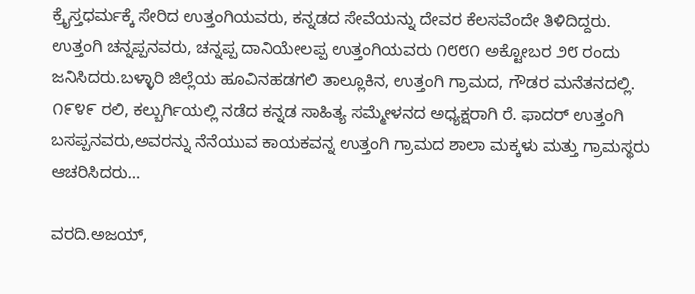ಕ್ರೈಸ್ತಧರ್ಮಕ್ಕೆ ಸೇರಿದ ಉತ್ತಂಗಿಯವರು, ಕನ್ನಡದ ಸೇವೆಯನ್ನು ದೇವರ ಕೆಲಸವೆಂದೇ ತಿಳಿದಿದ್ದರು.
ಉತ್ತಂಗಿ ಚನ್ನಪ್ಪನವರು, ಚನ್ನಪ್ಪ ದಾನಿಯೇಲಪ್ಪ ಉತ್ತಂಗಿಯವರು ೧೮೮೧ ಅಕ್ಟೋಬರ ೨೮ ರಂದು ಜನಿಸಿದರು.ಬಳ್ಳಾರಿ ಜಿಲ್ಲೆಯ ಹೂವಿನಹಡಗಲಿ ತಾಲ್ಲೂಕಿನ, ಉತ್ತಂಗಿ ಗ್ರಾಮದ, ಗೌಡರ ಮನೆತನದಲ್ಲಿ.
೧೯೪೯ ರಲಿ, ಕಲ್ಬುರ್ಗಿಯಲ್ಲಿ ನಡೆದ ಕನ್ನಡ ಸಾಹಿತ್ಯ ಸಮ್ಮೇಳನದ ಅಧ್ಯಕ್ಷರಾಗಿ ರೆ. ಫಾದರ್ ಉತ್ತಂಗಿ ಬಸಪ್ಪನವರು,ಅವರನ್ನು ನೆನೆಯುವ ಕಾಯಕವನ್ನ ಉತ್ತಂಗಿ ಗ್ರಾಮದ ಶಾಲಾ ಮಕ್ಕಳು ಮತ್ತು ಗ್ರಾಮಸ್ಥರು ಆಚರಿಸಿದರು…

ವರದಿ.ಅಜಯ್,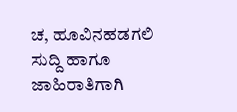ಚ, ಹೂವಿನಹಡಗಲಿ
ಸುದ್ದಿ ಹಾಗೂ ಜಾಹಿರಾತಿಗಾಗಿ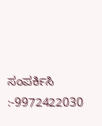ಸಂಪರ್ಕಿಸಿ :-9972422030